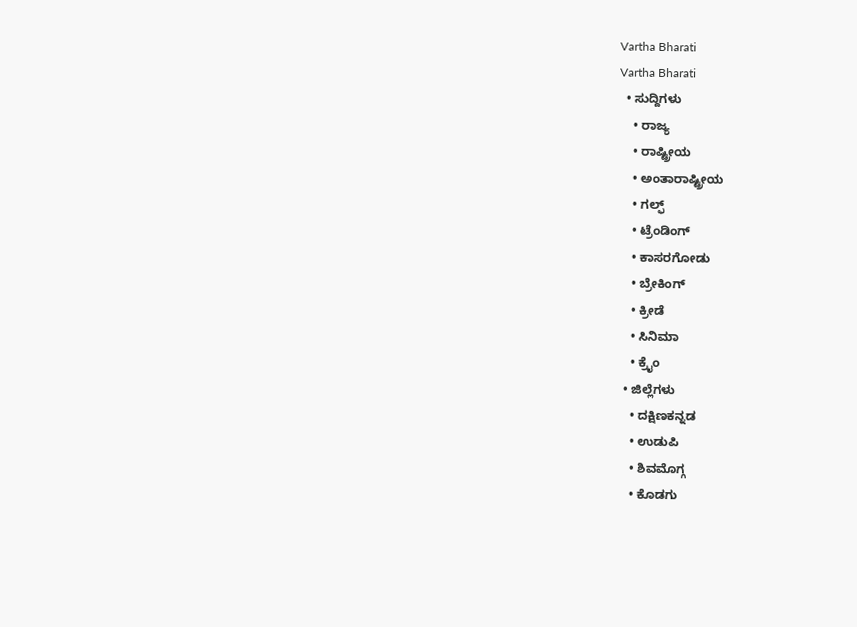Vartha Bharati
Vartha Bharati
  • ಸುದ್ದಿಗಳು
    • ರಾಜ್ಯ
    • ರಾಷ್ಟ್ರೀಯ
    • ಅಂತಾರಾಷ್ಟ್ರೀಯ
    • ಗಲ್ಫ್
    • ಟ್ರೆಂಡಿಂಗ್
    • ಕಾಸರಗೋಡು
    • ಬ್ರೇಕಿಂಗ್
    • ಕ್ರೀಡೆ
    • ಸಿನಿಮಾ
    • ಕ್ರೈಂ
  • ಜಿಲ್ಲೆಗಳು
    • ದಕ್ಷಿಣಕನ್ನಡ
    • ಉಡುಪಿ
    • ಶಿವಮೊಗ್ಗ
    • ಕೊಡಗು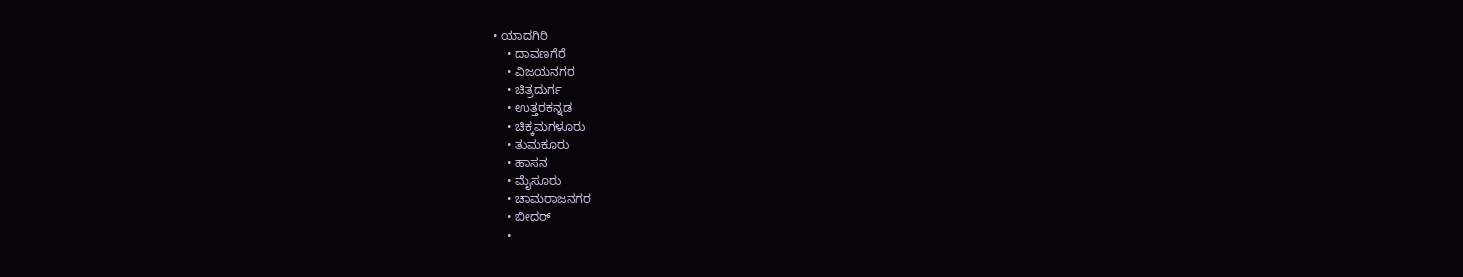• ಯಾದಗಿರಿ
    • ದಾವಣಗೆರೆ
    • ವಿಜಯನಗರ
    • ಚಿತ್ರದುರ್ಗ
    • ಉತ್ತರಕನ್ನಡ
    • ಚಿಕ್ಕಮಗಳೂರು
    • ತುಮಕೂರು
    • ಹಾಸನ
    • ಮೈಸೂರು
    • ಚಾಮರಾಜನಗರ
    • ಬೀದರ್‌
    •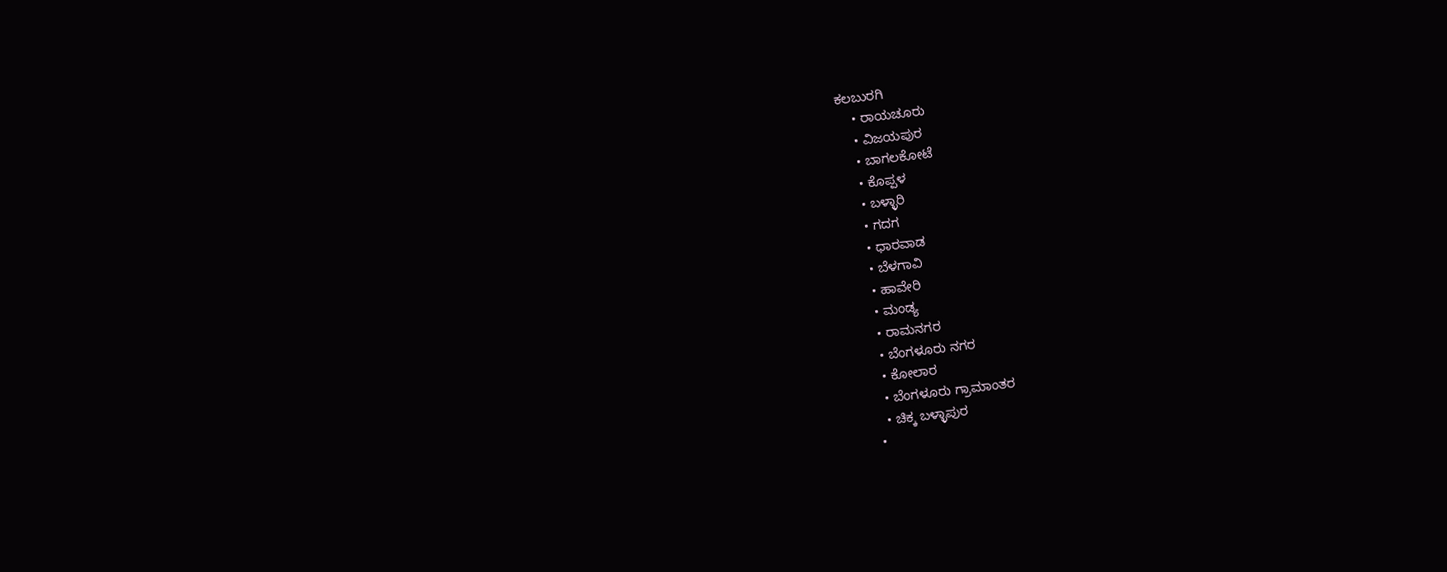ಕಲಬುರಗಿ
    • ರಾಯಚೂರು
    • ವಿಜಯಪುರ
    • ಬಾಗಲಕೋಟೆ
    • ಕೊಪ್ಪಳ
    • ಬಳ್ಳಾರಿ
    • ಗದಗ
    • ಧಾರವಾಡ‌
    • ಬೆಳಗಾವಿ
    • ಹಾವೇರಿ
    • ಮಂಡ್ಯ
    • ರಾಮನಗರ
    • ಬೆಂಗಳೂರು ನಗರ
    • ಕೋಲಾರ
    • ಬೆಂಗಳೂರು ಗ್ರಾಮಾಂತರ
    • ಚಿಕ್ಕ ಬಳ್ಳಾಪುರ
  •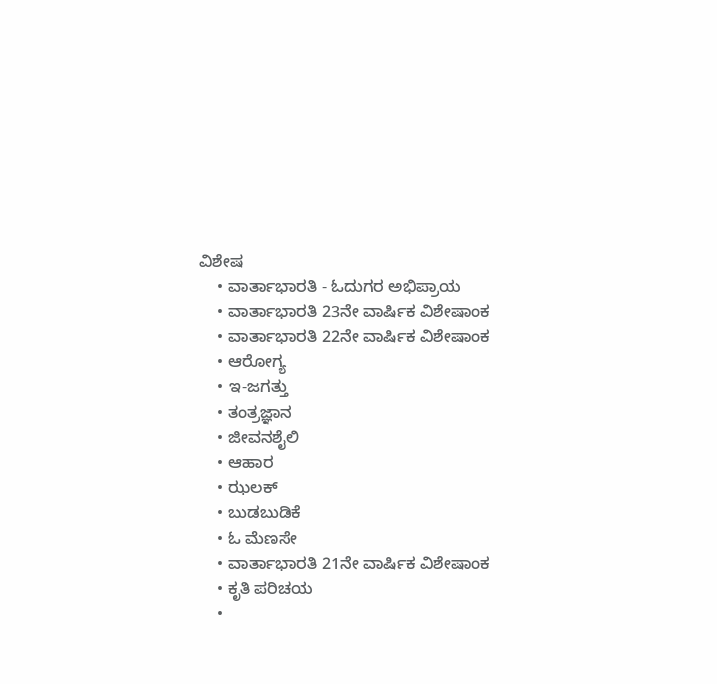ವಿಶೇಷ
    • ವಾರ್ತಾಭಾರತಿ - ಓದುಗರ ಅಭಿಪ್ರಾಯ
    • ವಾರ್ತಾಭಾರತಿ 23ನೇ ವಾರ್ಷಿಕ ವಿಶೇಷಾಂಕ
    • ವಾರ್ತಾಭಾರತಿ 22ನೇ ವಾರ್ಷಿಕ ವಿಶೇಷಾಂಕ
    • ಆರೋಗ್ಯ
    • ಇ-ಜಗತ್ತು
    • ತಂತ್ರಜ್ಞಾನ
    • ಜೀವನಶೈಲಿ
    • ಆಹಾರ
    • ಝಲಕ್
    • ಬುಡಬುಡಿಕೆ
    • ಓ ಮೆಣಸೇ
    • ವಾರ್ತಾಭಾರತಿ 21ನೇ ವಾರ್ಷಿಕ ವಿಶೇಷಾಂಕ
    • ಕೃತಿ ಪರಿಚಯ
    •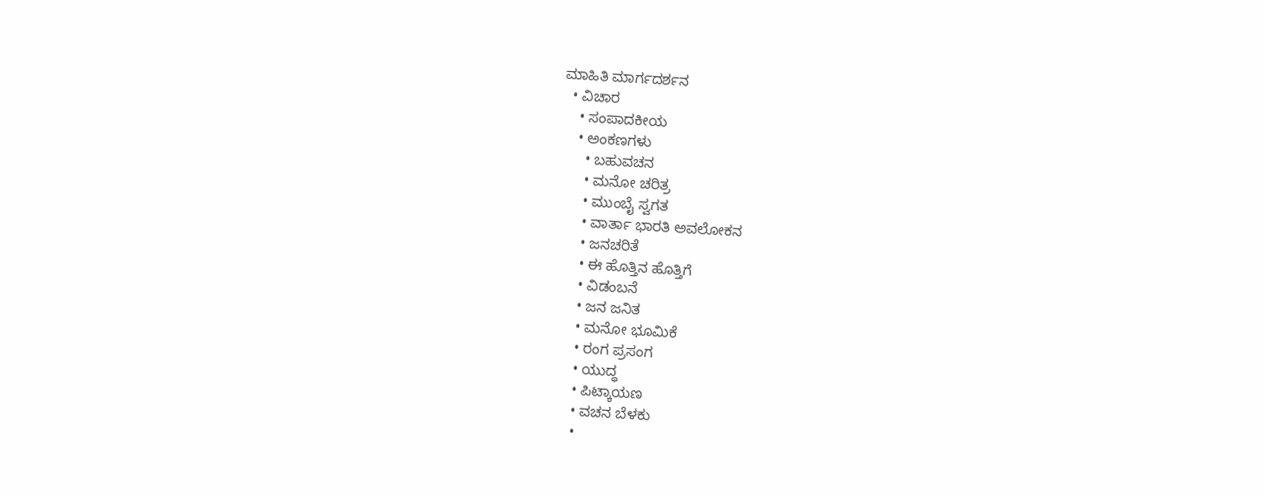ಮಾಹಿತಿ ಮಾರ್ಗದರ್ಶನ
  • ವಿಚಾರ
    • ಸಂಪಾದಕೀಯ
    • ಅಂಕಣಗಳು
      • ಬಹುವಚನ
      • ಮನೋ ಚರಿತ್ರ
      • ಮುಂಬೈ ಸ್ವಗತ
      • ವಾರ್ತಾ ಭಾರತಿ ಅವಲೋಕನ
      • ಜನಚರಿತೆ
      • ಈ ಹೊತ್ತಿನ ಹೊತ್ತಿಗೆ
      • ವಿಡಂಬನೆ
      • ಜನ ಜನಿತ
      • ಮನೋ ಭೂಮಿಕೆ
      • ರಂಗ ಪ್ರಸಂಗ
      • ಯುದ್ಧ
      • ಪಿಟ್ಕಾಯಣ
      • ವಚನ ಬೆಳಕು
      •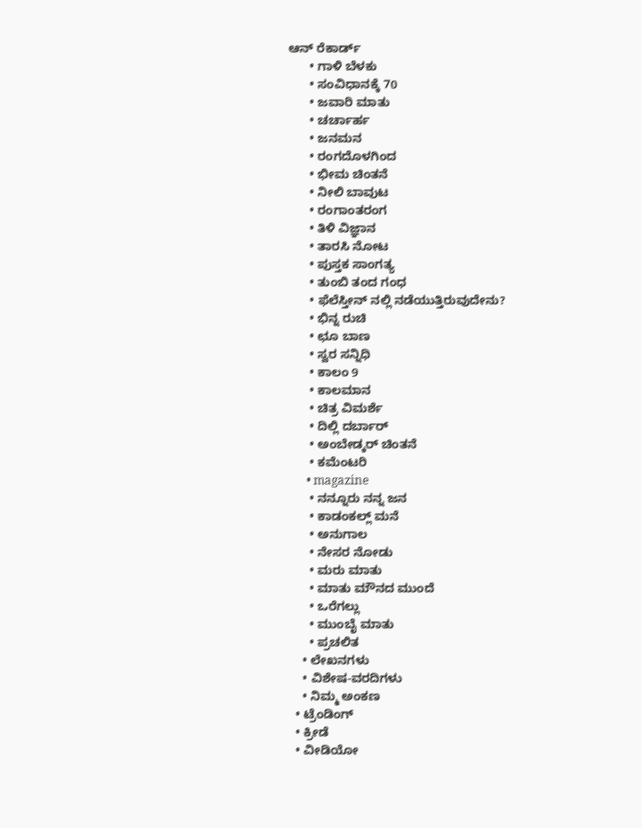ಆನ್ ರೆಕಾರ್ಡ್
      • ಗಾಳಿ ಬೆಳಕು
      • ಸಂವಿಧಾನಕ್ಕೆ 70
      • ಜವಾರಿ ಮಾತು
      • ಚರ್ಚಾರ್ಹ
      • ಜನಮನ
      • ರಂಗದೊಳಗಿಂದ
      • ಭೀಮ ಚಿಂತನೆ
      • ನೀಲಿ ಬಾವುಟ
      • ರಂಗಾಂತರಂಗ
      • ತಿಳಿ ವಿಜ್ಞಾನ
      • ತಾರಸಿ ನೋಟ
      • ಪುಸ್ತಕ ಸಾಂಗತ್ಯ
      • ತುಂಬಿ ತಂದ ಗಂಧ
      • ಫೆಲೆಸ್ತೀನ್ ‌ನಲ್ಲಿ ನಡೆಯುತ್ತಿರುವುದೇನು?
      • ಭಿನ್ನ ರುಚಿ
      • ಛೂ ಬಾಣ
      • ಸ್ವರ ಸನ್ನಿಧಿ
      • ಕಾಲಂ 9
      • ಕಾಲಮಾನ
      • ಚಿತ್ರ ವಿಮರ್ಶೆ
      • ದಿಲ್ಲಿ ದರ್ಬಾರ್
      • ಅಂಬೇಡ್ಕರ್ ಚಿಂತನೆ
      • ಕಮೆಂಟರಿ
      • magazine
      • ನನ್ನೂರು ನನ್ನ ಜನ
      • ಕಾಡಂಕಲ್ಲ್ ಮನೆ
      • ಅನುಗಾಲ
      • ನೇಸರ ನೋಡು
      • ಮರು ಮಾತು
      • ಮಾತು ಮೌನದ ಮುಂದೆ
      • ಒರೆಗಲ್ಲು
      • ಮುಂಬೈ ಮಾತು
      • ಪ್ರಚಲಿತ
    • ಲೇಖನಗಳು
    • ವಿಶೇಷ-ವರದಿಗಳು
    • ನಿಮ್ಮ ಅಂಕಣ
  • ಟ್ರೆಂಡಿಂಗ್
  • ಕ್ರೀಡೆ
  • ವೀಡಿಯೋ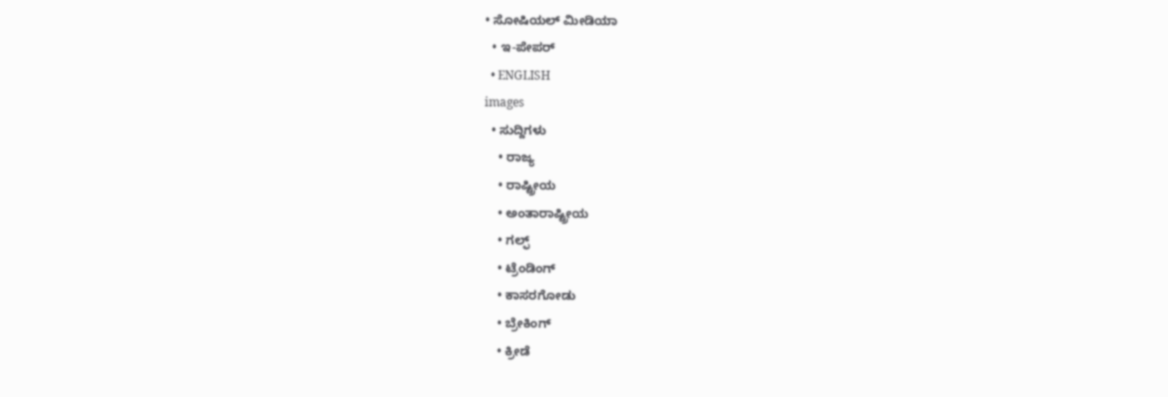• ಸೋಷಿಯಲ್ ಮೀಡಿಯಾ
  • ಇ-ಪೇಪರ್
  • ENGLISH
images
  • ಸುದ್ದಿಗಳು
    • ರಾಜ್ಯ
    • ರಾಷ್ಟ್ರೀಯ
    • ಅಂತಾರಾಷ್ಟ್ರೀಯ
    • ಗಲ್ಫ್
    • ಟ್ರೆಂಡಿಂಗ್
    • ಕಾಸರಗೋಡು
    • ಬ್ರೇಕಿಂಗ್
    • ಕ್ರೀಡೆ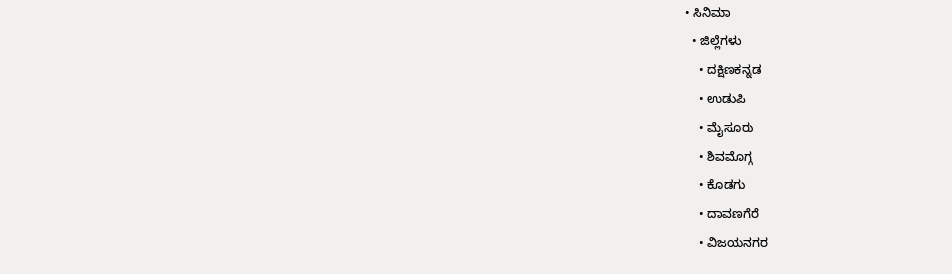• ಸಿನಿಮಾ
  • ಜಿಲ್ಲೆಗಳು
    • ದಕ್ಷಿಣಕನ್ನಡ
    • ಉಡುಪಿ
    • ಮೈಸೂರು
    • ಶಿವಮೊಗ್ಗ
    • ಕೊಡಗು
    • ದಾವಣಗೆರೆ
    • ವಿಜಯನಗರ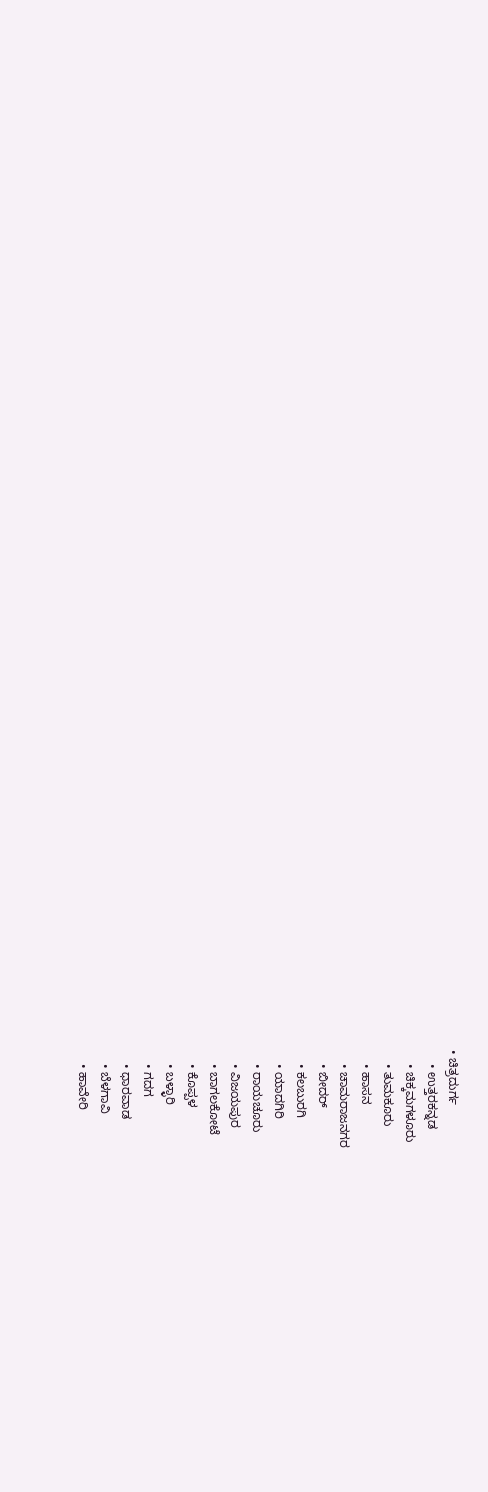• ಚಿತ್ರದುರ್ಗ
    • ಉತ್ತರಕನ್ನಡ
    • ಚಿಕ್ಕಮಗಳೂರು
    • ತುಮಕೂರು
    • ಹಾಸನ
    • ಚಾಮರಾಜನಗರ
    • ಬೀದರ್‌
    • ಕಲಬುರಗಿ
    • ಯಾದಗಿರಿ
    • ರಾಯಚೂರು
    • ವಿಜಯಪುರ
    • ಬಾಗಲಕೋಟೆ
    • ಕೊಪ್ಪಳ
    • ಬಳ್ಳಾರಿ
    • ಗದಗ
    • ಧಾರವಾಡ
    • ಬೆಳಗಾವಿ
    • ಹಾವೇರಿ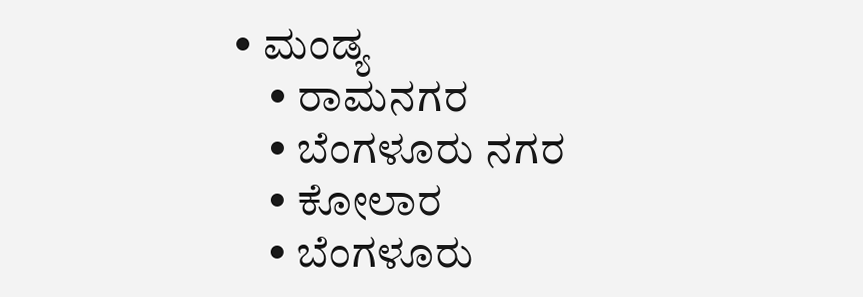• ಮಂಡ್ಯ
    • ರಾಮನಗರ
    • ಬೆಂಗಳೂರು ನಗರ
    • ಕೋಲಾರ
    • ಬೆಂಗಳೂರು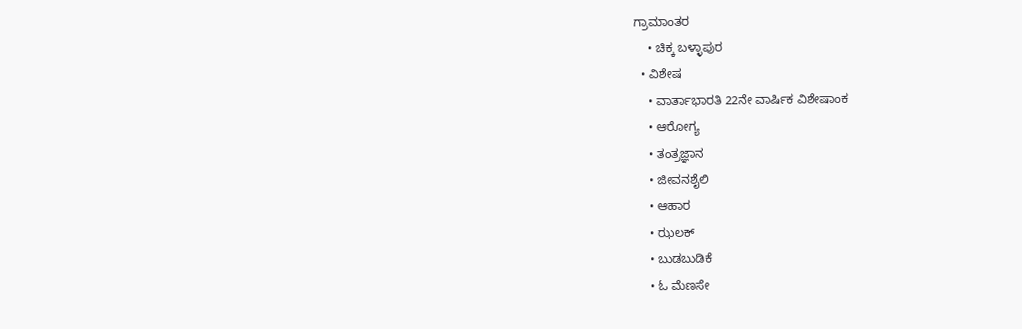ಗ್ರಾಮಾಂತರ
    • ಚಿಕ್ಕ ಬಳ್ಳಾಪುರ
  • ವಿಶೇಷ
    • ವಾರ್ತಾಭಾರತಿ 22ನೇ ವಾರ್ಷಿಕ ವಿಶೇಷಾಂಕ
    • ಆರೋಗ್ಯ
    • ತಂತ್ರಜ್ಞಾನ
    • ಜೀವನಶೈಲಿ
    • ಆಹಾರ
    • ಝಲಕ್
    • ಬುಡಬುಡಿಕೆ
    • ಓ ಮೆಣಸೇ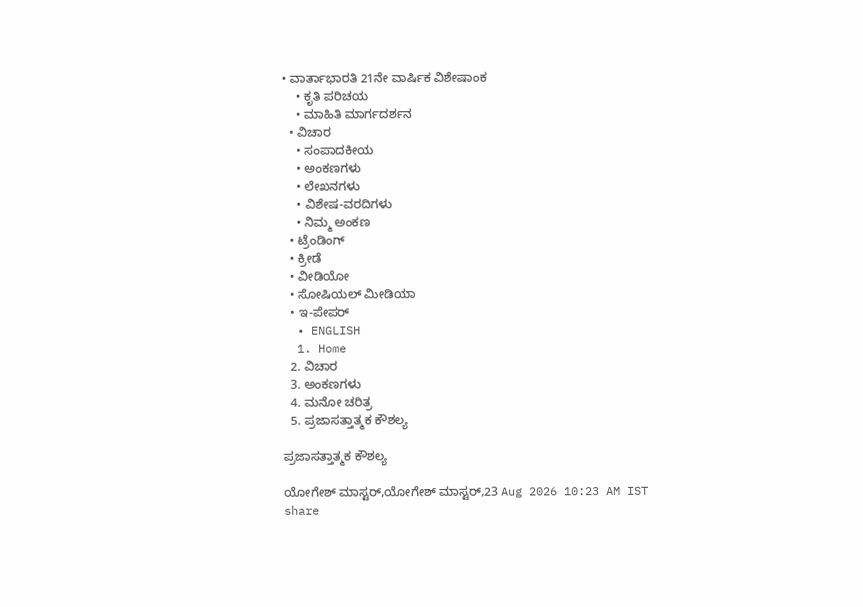• ವಾರ್ತಾಭಾರತಿ 21ನೇ ವಾರ್ಷಿಕ ವಿಶೇಷಾಂಕ
    • ಕೃತಿ ಪರಿಚಯ
    • ಮಾಹಿತಿ ಮಾರ್ಗದರ್ಶನ
  • ವಿಚಾರ
    • ಸಂಪಾದಕೀಯ
    • ಅಂಕಣಗಳು
    • ಲೇಖನಗಳು
    • ವಿಶೇಷ-ವರದಿಗಳು
    • ನಿಮ್ಮ ಅಂಕಣ
  • ಟ್ರೆಂಡಿಂಗ್
  • ಕ್ರೀಡೆ
  • ವೀಡಿಯೋ
  • ಸೋಷಿಯಲ್ ಮೀಡಿಯಾ
  • ಇ-ಪೇಪರ್
  • ENGLISH
  1. Home
  2. ವಿಚಾರ
  3. ಅಂಕಣಗಳು
  4. ಮನೋ ಚರಿತ್ರ
  5. ಪ್ರಜಾಸತ್ತಾತ್ಮಕ ಕೌಶಲ್ಯ

ಪ್ರಜಾಸತ್ತಾತ್ಮಕ ಕೌಶಲ್ಯ

ಯೋಗೇಶ್ ಮಾಸ್ಟರ್,ಯೋಗೇಶ್ ಮಾಸ್ಟರ್,23 Aug 2026 10:23 AM IST
share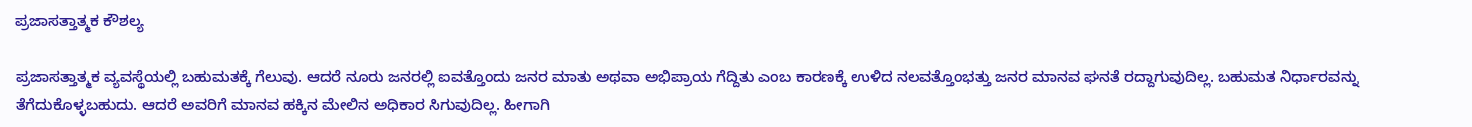ಪ್ರಜಾಸತ್ತಾತ್ಮಕ ಕೌಶಲ್ಯ

ಪ್ರಜಾಸತ್ತಾತ್ಮಕ ವ್ಯವಸ್ಥೆಯಲ್ಲಿ ಬಹುಮತಕ್ಕೆ ಗೆಲುವು. ಆದರೆ ನೂರು ಜನರಲ್ಲಿ ಐವತ್ತೊಂದು ಜನರ ಮಾತು ಅಥವಾ ಅಭಿಪ್ರಾಯ ಗೆದ್ದಿತು ಎಂಬ ಕಾರಣಕ್ಕೆ ಉಳಿದ ನಲವತ್ತೊಂಭತ್ತು ಜನರ ಮಾನವ ಘನತೆ ರದ್ದಾಗುವುದಿಲ್ಲ. ಬಹುಮತ ನಿರ್ಧಾರವನ್ನು ತೆಗೆದುಕೊಳ್ಳಬಹುದು. ಆದರೆ ಅವರಿಗೆ ಮಾನವ ಹಕ್ಕಿನ ಮೇಲಿನ ಅಧಿಕಾರ ಸಿಗುವುದಿಲ್ಲ. ಹೀಗಾಗಿ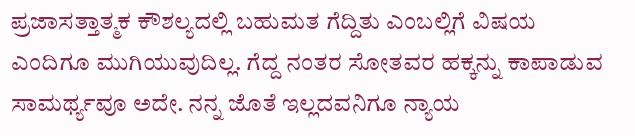ಪ್ರಜಾಸತ್ತಾತ್ಮಕ ಕೌಶಲ್ಯದಲ್ಲಿ ಬಹುಮತ ಗೆದ್ದಿತು ಎಂಬಲ್ಲಿಗೆ ವಿಷಯ ಎಂದಿಗೂ ಮುಗಿಯುವುದಿಲ್ಲ. ಗೆದ್ದ ನಂತರ ಸೋತವರ ಹಕ್ಕನ್ನು ಕಾಪಾಡುವ ಸಾಮರ್ಥ್ಯವೂ ಅದೇ. ನನ್ನ ಜೊತೆ ಇಲ್ಲದವನಿಗೂ ನ್ಯಾಯ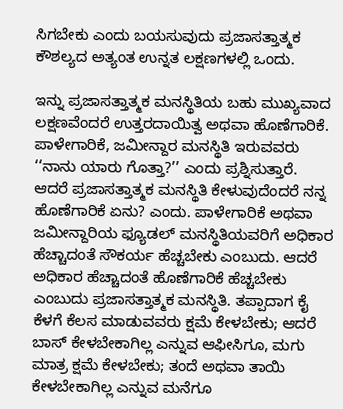ಸಿಗಬೇಕು ಎಂದು ಬಯಸುವುದು ಪ್ರಜಾಸತ್ತಾತ್ಮಕ ಕೌಶಲ್ಯದ ಅತ್ಯಂತ ಉನ್ನತ ಲಕ್ಷಣಗಳಲ್ಲಿ ಒಂದು.

ಇನ್ನು ಪ್ರಜಾಸತ್ತಾತ್ಮಕ ಮನಸ್ಥಿತಿಯ ಬಹು ಮುಖ್ಯವಾದ ಲಕ್ಷಣವೆಂದರೆ ಉತ್ತರದಾಯಿತ್ವ ಅಥವಾ ಹೊಣೆಗಾರಿಕೆ. ಪಾಳೇಗಾರಿಕೆ, ಜಮೀನ್ದಾರ ಮನಸ್ಥಿತಿ ಇರುವವರು ‘‘ನಾನು ಯಾರು ಗೊತ್ತಾ?’’ ಎಂದು ಪ್ರಶ್ನಿಸುತ್ತಾರೆ. ಆದರೆ ಪ್ರಜಾಸತ್ತಾತ್ಮಕ ಮನಸ್ಥಿತಿ ಕೇಳುವುದೆಂದರೆ ನನ್ನ ಹೊಣೆಗಾರಿಕೆ ಏನು? ಎಂದು. ಪಾಳೇಗಾರಿಕೆ ಅಥವಾ ಜಮೀನ್ದಾರಿಯ ಫ್ಯೂಡಲ್ ಮನಸ್ಥಿತಿಯವರಿಗೆ ಅಧಿಕಾರ ಹೆಚ್ಚಾದಂತೆ ಸೌಕರ್ಯ ಹೆಚ್ಚಬೇಕು ಎಂಬುದು. ಆದರೆ ಅಧಿಕಾರ ಹೆಚ್ಚಾದಂತೆ ಹೊಣೆಗಾರಿಕೆ ಹೆಚ್ಚಬೇಕು ಎಂಬುದು ಪ್ರಜಾಸತ್ತಾತ್ಮಕ ಮನಸ್ಥಿತಿ. ತಪ್ಪಾದಾಗ ಕೈ ಕೆಳಗೆ ಕೆಲಸ ಮಾಡುವವರು ಕ್ಷಮೆ ಕೇಳಬೇಕು; ಆದರೆ ಬಾಸ್ ಕೇಳಬೇಕಾಗಿಲ್ಲ ಎನ್ನುವ ಆಫೀಸಿಗೂ, ಮಗು ಮಾತ್ರ ಕ್ಷಮೆ ಕೇಳಬೇಕು; ತಂದೆ ಅಥವಾ ತಾಯಿ ಕೇಳಬೇಕಾಗಿಲ್ಲ ಎನ್ನುವ ಮನೆಗೂ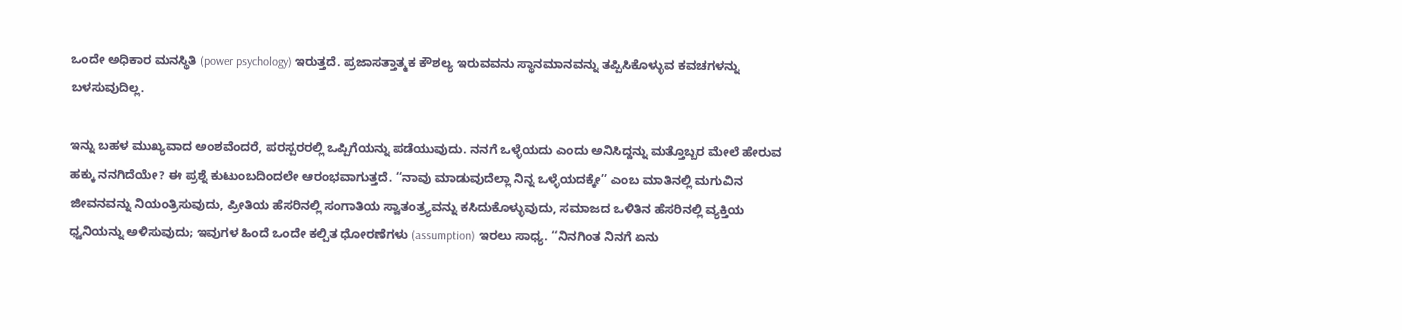ಒಂದೇ ಅಧಿಕಾರ ಮನಸ್ಥಿತಿ (power psychology) ಇರುತ್ತದೆ. ಪ್ರಜಾಸತ್ತಾತ್ಮಕ ಕೌಶಲ್ಯ ಇರುವವನು ಸ್ಥಾನಮಾನವನ್ನು ತಪ್ಪಿಸಿಕೊಳ್ಳುವ ಕವಚಗಳನ್ನು ಬಳಸುವುದಿಲ್ಲ.

ಇನ್ನು ಬಹಳ ಮುಖ್ಯವಾದ ಅಂಶವೆಂದರೆ, ಪರಸ್ಪರರಲ್ಲಿ ಒಪ್ಪಿಗೆಯನ್ನು ಪಡೆಯುವುದು. ನನಗೆ ಒಳ್ಳೆಯದು ಎಂದು ಅನಿಸಿದ್ದನ್ನು ಮತ್ತೊಬ್ಬರ ಮೇಲೆ ಹೇರುವ ಹಕ್ಕು ನನಗಿದೆಯೇ? ಈ ಪ್ರಶ್ನೆ ಕುಟುಂಬದಿಂದಲೇ ಆರಂಭವಾಗುತ್ತದೆ. ‘‘ನಾವು ಮಾಡುವುದೆಲ್ಲಾ ನಿನ್ನ ಒಳ್ಳೆಯದಕ್ಕೇ’’ ಎಂಬ ಮಾತಿನಲ್ಲಿ ಮಗುವಿನ ಜೀವನವನ್ನು ನಿಯಂತ್ರಿಸುವುದು, ಪ್ರೀತಿಯ ಹೆಸರಿನಲ್ಲಿ ಸಂಗಾತಿಯ ಸ್ವಾತಂತ್ರ್ಯವನ್ನು ಕಸಿದುಕೊಳ್ಳುವುದು, ಸಮಾಜದ ಒಳಿತಿನ ಹೆಸರಿನಲ್ಲಿ ವ್ಯಕ್ತಿಯ ಧ್ವನಿಯನ್ನು ಅಳಿಸುವುದು; ಇವುಗಳ ಹಿಂದೆ ಒಂದೇ ಕಲ್ಪಿತ ಧೋರಣೆಗಳು (assumption) ಇರಲು ಸಾಧ್ಯ. ‘‘ನಿನಗಿಂತ ನಿನಗೆ ಏನು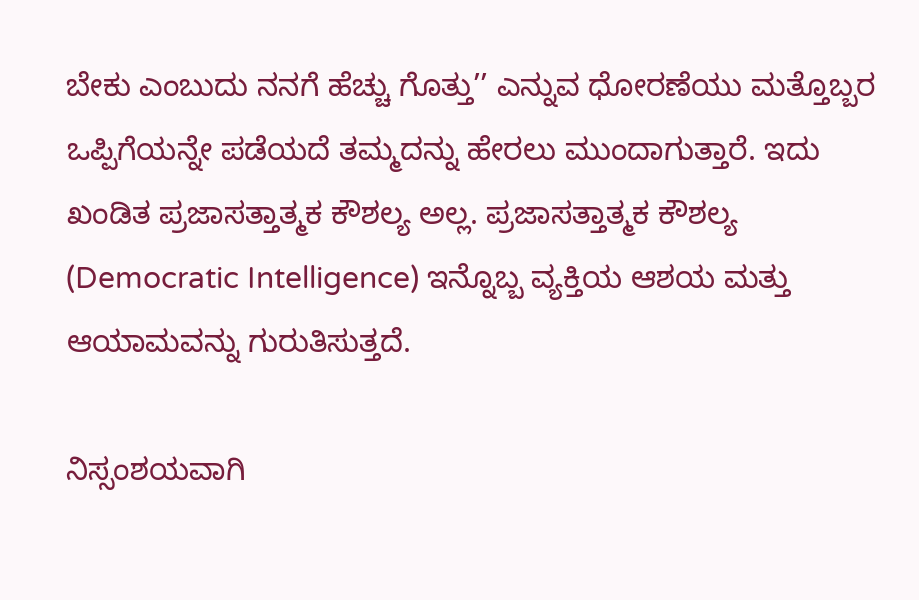ಬೇಕು ಎಂಬುದು ನನಗೆ ಹೆಚ್ಚು ಗೊತ್ತು’’ ಎನ್ನುವ ಧೋರಣೆಯು ಮತ್ತೊಬ್ಬರ ಒಪ್ಪಿಗೆಯನ್ನೇ ಪಡೆಯದೆ ತಮ್ಮದನ್ನು ಹೇರಲು ಮುಂದಾಗುತ್ತಾರೆ. ಇದು ಖಂಡಿತ ಪ್ರಜಾಸತ್ತಾತ್ಮಕ ಕೌಶಲ್ಯ ಅಲ್ಲ. ಪ್ರಜಾಸತ್ತಾತ್ಮಕ ಕೌಶಲ್ಯ (Democratic Intelligence) ಇನ್ನೊಬ್ಬ ವ್ಯಕ್ತಿಯ ಆಶಯ ಮತ್ತು ಆಯಾಮವನ್ನು ಗುರುತಿಸುತ್ತದೆ.

ನಿಸ್ಸಂಶಯವಾಗಿ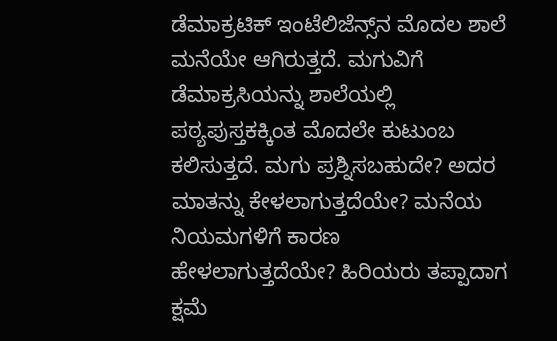ಡೆಮಾಕ್ರಟಿಕ್ ಇಂಟೆಲಿಜೆನ್ಸ್‌ನ ಮೊದಲ ಶಾಲೆ ಮನೆಯೇ ಆಗಿರುತ್ತದೆ. ಮಗುವಿಗೆ ಡೆಮಾಕ್ರಸಿಯನ್ನು ಶಾಲೆಯಲ್ಲಿ ಪಠ್ಯಪುಸ್ತಕಕ್ಕಿಂತ ಮೊದಲೇ ಕುಟುಂಬ ಕಲಿಸುತ್ತದೆ. ಮಗು ಪ್ರಶ್ನಿಸಬಹುದೇ? ಅದರ ಮಾತನ್ನು ಕೇಳಲಾಗುತ್ತದೆಯೇ? ಮನೆಯ ನಿಯಮಗಳಿಗೆ ಕಾರಣ ಹೇಳಲಾಗುತ್ತದೆಯೇ? ಹಿರಿಯರು ತಪ್ಪಾದಾಗ ಕ್ಷಮೆ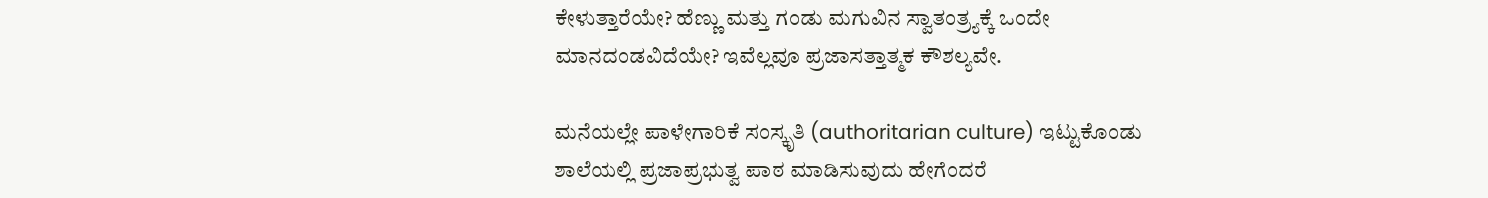ಕೇಳುತ್ತಾರೆಯೇ? ಹೆಣ್ಣು ಮತ್ತು ಗಂಡು ಮಗುವಿನ ಸ್ವಾತಂತ್ರ್ಯಕ್ಕೆ ಒಂದೇ ಮಾನದಂಡವಿದೆಯೇ? ಇವೆಲ್ಲವೂ ಪ್ರಜಾಸತ್ತಾತ್ಮಕ ಕೌಶಲ್ಯವೇ.

ಮನೆಯಲ್ಲೇ ಪಾಳೇಗಾರಿಕೆ ಸಂಸ್ಕೃತಿ (authoritarian culture) ಇಟ್ಟುಕೊಂಡು ಶಾಲೆಯಲ್ಲಿ ಪ್ರಜಾಪ್ರಭುತ್ವ ಪಾಠ ಮಾಡಿಸುವುದು ಹೇಗೆಂದರೆ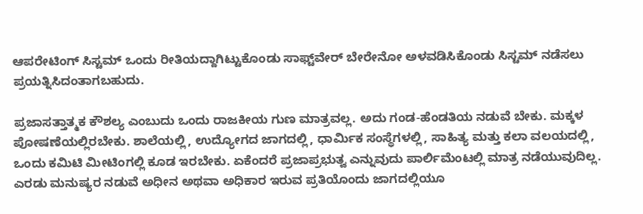ಆಪರೇಟಿಂಗ್ ಸಿಸ್ಟಮ್ ಒಂದು ರೀತಿಯದ್ದಾಗಿಟ್ಟುಕೊಂಡು ಸಾಫ್ಟ್‌ವೇರ್ ಬೇರೇನೋ ಅಳವಡಿಸಿಕೊಂಡು ಸಿಸ್ಟಮ್ ನಡೆಸಲು ಪ್ರಯತ್ನಿಸಿದಂತಾಗಬಹುದು.

ಪ್ರಜಾಸತ್ತಾತ್ಮಕ ಕೌಶಲ್ಯ ಎಂಬುದು ಒಂದು ರಾಜಕೀಯ ಗುಣ ಮಾತ್ರವಲ್ಲ. ಅದು ಗಂಡ-ಹೆಂಡತಿಯ ನಡುವೆ ಬೇಕು. ಮಕ್ಕಳ ಪೋಷಣೆಯಲ್ಲಿರಬೇಕು. ಶಾಲೆಯಲ್ಲಿ, ಉದ್ಯೋಗದ ಜಾಗದಲ್ಲಿ, ಧಾರ್ಮಿಕ ಸಂಸ್ಥೆಗಳಲ್ಲಿ, ಸಾಹಿತ್ಯ ಮತ್ತು ಕಲಾ ವಲಯದಲ್ಲಿ, ಒಂದು ಕಮಿಟಿ ಮೀಟಿಂಗಲ್ಲಿ ಕೂಡ ಇರಬೇಕು. ಏಕೆಂದರೆ ಪ್ರಜಾಪ್ರಭುತ್ವ ಎನ್ನುವುದು ಪಾರ್ಲಿಮೆಂಟಲ್ಲಿ ಮಾತ್ರ ನಡೆಯುವುದಿಲ್ಲ. ಎರಡು ಮನುಷ್ಯರ ನಡುವೆ ಅಧೀನ ಅಥವಾ ಅಧಿಕಾರ ಇರುವ ಪ್ರತಿಯೊಂದು ಜಾಗದಲ್ಲಿಯೂ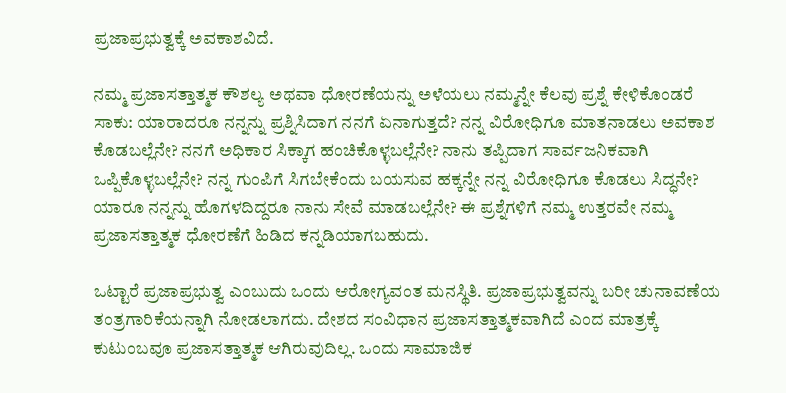ಪ್ರಜಾಪ್ರಭುತ್ವಕ್ಕೆ ಅವಕಾಶವಿದೆ.

ನಮ್ಮ ಪ್ರಜಾಸತ್ತಾತ್ಮಕ ಕೌಶಲ್ಯ ಅಥವಾ ಧೋರಣೆಯನ್ನು ಅಳೆಯಲು ನಮ್ಮನ್ನೇ ಕೆಲವು ಪ್ರಶ್ನೆ ಕೇಳಿಕೊಂಡರೆ ಸಾಕು: ಯಾರಾದರೂ ನನ್ನನ್ನು ಪ್ರಶ್ನಿಸಿದಾಗ ನನಗೆ ಏನಾಗುತ್ತದೆ? ನನ್ನ ವಿರೋಧಿಗೂ ಮಾತನಾಡಲು ಅವಕಾಶ ಕೊಡಬಲ್ಲೆನೇ? ನನಗೆ ಅಧಿಕಾರ ಸಿಕ್ಕಾಗ ಹಂಚಿಕೊಳ್ಳಬಲ್ಲೆನೇ? ನಾನು ತಪ್ಪಿದಾಗ ಸಾರ್ವಜನಿಕವಾಗಿ ಒಪ್ಪಿಕೊಳ್ಳಬಲ್ಲೆನೇ? ನನ್ನ ಗುಂಪಿಗೆ ಸಿಗಬೇಕೆಂದು ಬಯಸುವ ಹಕ್ಕನ್ನೇ ನನ್ನ ವಿರೋಧಿಗೂ ಕೊಡಲು ಸಿದ್ಧನೇ? ಯಾರೂ ನನ್ನನ್ನು ಹೊಗಳದಿದ್ದರೂ ನಾನು ಸೇವೆ ಮಾಡಬಲ್ಲೆನೇ? ಈ ಪ್ರಶ್ನೆಗಳಿಗೆ ನಮ್ಮ ಉತ್ತರವೇ ನಮ್ಮ ಪ್ರಜಾಸತ್ತಾತ್ಮಕ ಧೋರಣೆಗೆ ಹಿಡಿದ ಕನ್ನಡಿಯಾಗಬಹುದು.

ಒಟ್ಟಾರೆ ಪ್ರಜಾಪ್ರಭುತ್ವ ಎಂಬುದು ಒಂದು ಆರೋಗ್ಯವಂತ ಮನಸ್ಥಿತಿ. ಪ್ರಜಾಪ್ರಭುತ್ವವನ್ನು ಬರೀ ಚುನಾವಣೆಯ ತಂತ್ರಗಾರಿಕೆಯನ್ನಾಗಿ ನೋಡಲಾಗದು. ದೇಶದ ಸಂವಿಧಾನ ಪ್ರಜಾಸತ್ತಾತ್ಮಕವಾಗಿದೆ ಎಂದ ಮಾತ್ರಕ್ಕೆ ಕುಟುಂಬವೂ ಪ್ರಜಾಸತ್ತಾತ್ಮಕ ಆಗಿರುವುದಿಲ್ಲ. ಒಂದು ಸಾಮಾಜಿಕ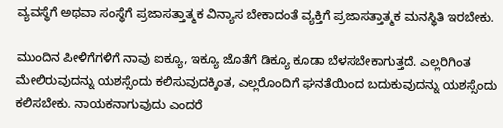ವ್ಯವಸ್ಥೆಗೆ ಅಥವಾ ಸಂಸ್ಥೆಗೆ ಪ್ರಜಾಸತ್ತಾತ್ಮಕ ವಿನ್ಯಾಸ ಬೇಕಾದಂತೆ ವ್ಯಕ್ತಿಗೆ ಪ್ರಜಾಸತ್ತಾತ್ಮಕ ಮನಸ್ಥಿತಿ ಇರಬೇಕು.

ಮುಂದಿನ ಪೀಳಿಗೆಗಳಿಗೆ ನಾವು ಐಕ್ಯೂ, ಇಕ್ಯೂ ಜೊತೆಗೆ ಡಿಕ್ಯೂ ಕೂಡಾ ಬೆಳಸಬೇಕಾಗುತ್ತದೆ. ಎಲ್ಲರಿಗಿಂತ ಮೇಲಿರುವುದನ್ನು ಯಶಸ್ಸೆಂದು ಕಲಿಸುವುದಕ್ಕಿಂತ, ಎಲ್ಲರೊಂದಿಗೆ ಘನತೆಯಿಂದ ಬದುಕುವುದನ್ನು ಯಶಸ್ಸೆಂದು ಕಲಿಸಬೇಕು. ನಾಯಕನಾಗುವುದು ಎಂದರೆ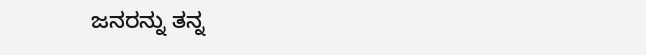ಜನರನ್ನು ತನ್ನ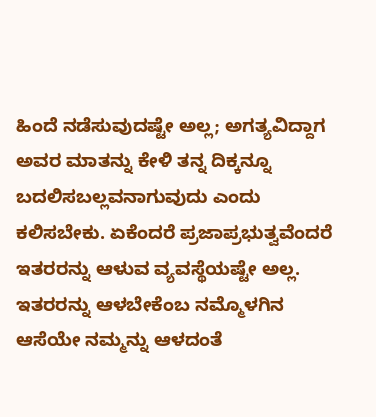ಹಿಂದೆ ನಡೆಸುವುದಷ್ಟೇ ಅಲ್ಲ; ಅಗತ್ಯವಿದ್ದಾಗ ಅವರ ಮಾತನ್ನು ಕೇಳಿ ತನ್ನ ದಿಕ್ಕನ್ನೂ ಬದಲಿಸಬಲ್ಲವನಾಗುವುದು ಎಂದು ಕಲಿಸಬೇಕು. ಏಕೆಂದರೆ ಪ್ರಜಾಪ್ರಭುತ್ವವೆಂದರೆ ಇತರರನ್ನು ಆಳುವ ವ್ಯವಸ್ಥೆಯಷ್ಟೇ ಅಲ್ಲ. ಇತರರನ್ನು ಆಳಬೇಕೆಂಬ ನಮ್ಮೊಳಗಿನ ಆಸೆಯೇ ನಮ್ಮನ್ನು ಆಳದಂತೆ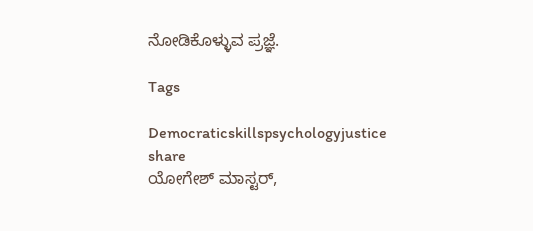ನೋಡಿಕೊಳ್ಳುವ ಪ್ರಜ್ಞೆ.

Tags

Democraticskillspsychologyjustice
share
ಯೋಗೇಶ್ ಮಾಸ್ಟರ್,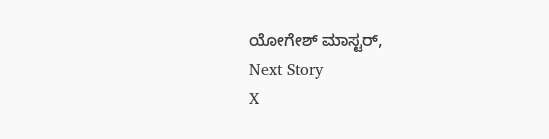ಯೋಗೇಶ್ ಮಾಸ್ಟರ್,
Next Story
X